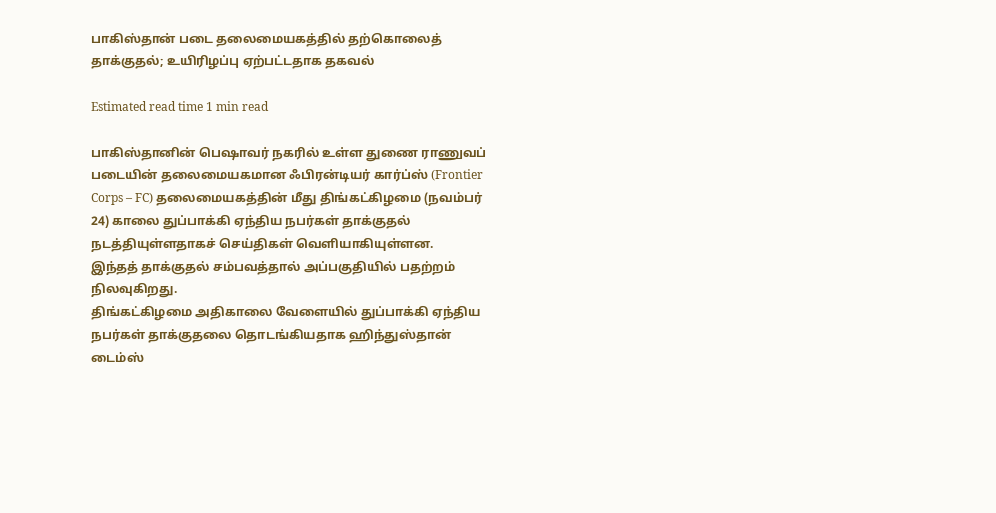பாகிஸ்தான் படை தலைமையகத்தில் தற்கொலைத் தாக்குதல்; உயிரிழப்பு ஏற்பட்டதாக தகவல்

Estimated read time 1 min read

பாகிஸ்தானின் பெஷாவர் நகரில் உள்ள துணை ராணுவப் படையின் தலைமையகமான ஃபிரன்டியர் கார்ப்ஸ் (Frontier Corps – FC) தலைமையகத்தின் மீது திங்கட்கிழமை (நவம்பர் 24) காலை துப்பாக்கி ஏந்திய நபர்கள் தாக்குதல் நடத்தியுள்ளதாகச் செய்திகள் வெளியாகியுள்ளன.
இந்தத் தாக்குதல் சம்பவத்தால் அப்பகுதியில் பதற்றம் நிலவுகிறது.
திங்கட்கிழமை அதிகாலை வேளையில் துப்பாக்கி ஏந்திய நபர்கள் தாக்குதலை தொடங்கியதாக ஹிந்துஸ்தான் டைம்ஸ்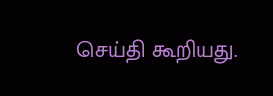செய்தி கூறியது.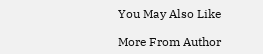You May Also Like

More From Author